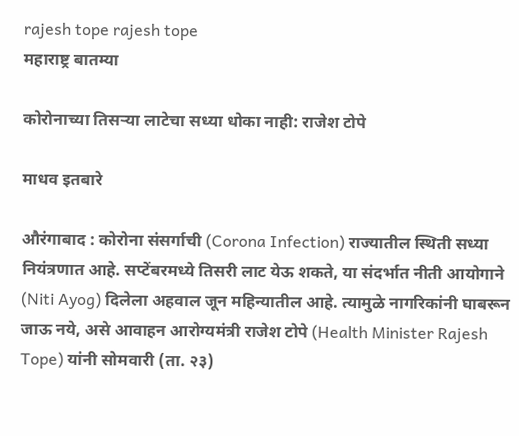rajesh tope rajesh tope
महाराष्ट्र बातम्या

कोरोनाच्या तिसऱ्या लाटेचा सध्या धोका नाही: राजेश टोपे

माधव इतबारे

औरंगाबाद : कोरोना संसर्गाची (Corona Infection) राज्यातील स्थिती सध्या नियंत्रणात आहे. सप्टेंबरमध्ये तिसरी लाट येऊ शकते, या संदर्भात नीती आयोगाने (Niti Ayog) दिलेला अहवाल जून महिन्यातील आहे. त्यामुळे नागरिकांनी घाबरून जाऊ नये, असे आवाहन आरोग्यमंत्री राजेश टोपे (Health Minister Rajesh Tope) यांनी सोमवारी (ता. २३)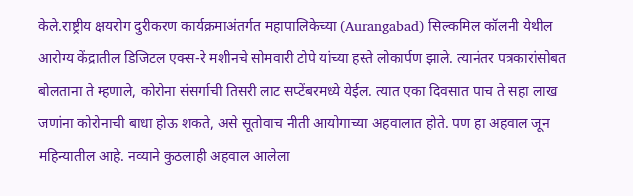केले.राष्ट्रीय क्षयरोग दुरीकरण कार्यक्रमाअंतर्गत महापालिकेच्या (Aurangabad) सिल्कमिल कॉलनी येथील आरोग्य केंद्रातील डिजिटल एक्स-रे मशीनचे सोमवारी टोपे यांच्या हस्ते लोकार्पण झाले. त्यानंतर पत्रकारांसोबत बोलताना ते म्हणाले, कोरोना संसर्गाची तिसरी लाट सप्टेंबरमध्ये येईल. त्यात एका दिवसात पाच ते सहा लाख जणांना कोरोनाची बाधा होऊ शकते, असे सूतोवाच नीती आयोगाच्या अहवालात होते. पण हा अहवाल जून महिन्यातील आहे. नव्याने कुठलाही अहवाल आलेला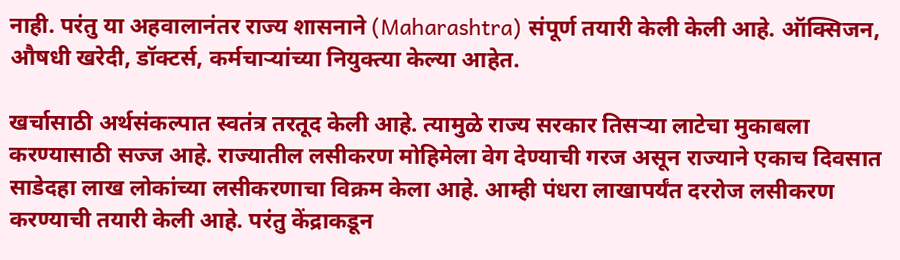नाही. परंतु या अहवालानंतर राज्य शासनाने (Maharashtra) संपूर्ण तयारी केली केली आहे. ऑक्सिजन, औषधी खरेदी, डॉक्टर्स, कर्मचाऱ्यांच्या नियुक्त्या केल्या आहेत.

खर्चासाठी अर्थसंकल्पात स्वतंत्र तरतूद केली आहे. त्यामुळे राज्य सरकार तिसऱ्या लाटेचा मुकाबला करण्यासाठी सज्ज आहे. राज्यातील लसीकरण मोहिमेला वेग देण्याची गरज असून राज्याने एकाच दिवसात साडेदहा लाख लोकांच्या लसीकरणाचा विक्रम केला आहे. आम्ही पंधरा लाखापर्यंत दररोज लसीकरण करण्याची तयारी केली आहे. परंतु केंद्राकडून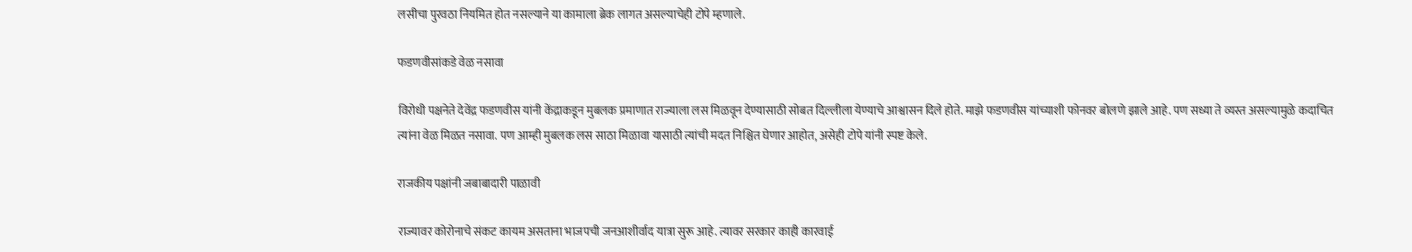लसीचा पुरवठा नियमित होत नसल्याने या कामाला ब्रेक लागत असल्याचेही टोपे म्हणाले.

फडणवीसांकडे वेळ नसावा

विरोधी पक्षनेते देवेंद्र फडणवीस यांनी केंद्राकडून मुबलक प्रमाणात राज्याला लस मिळवून देण्यासाठी सोबत दिल्लीला येण्याचे आश्वासन दिले होते. माझे फडणवीस यांच्याशी फोनवर बोलणे झाले आहे. पण सध्या ते व्यस्त असल्यामुळे कदाचित त्यांना वेळ मिळत नसावा. पण आम्ही मुबलक लस साठा मिळावा यासाठी त्यांची मदत निश्चित घेणार आहोत, असेही टोपे यांनी स्पष्ट केले.

राजकीय पक्षांनी जबाबादारी पाळावी

राज्यावर कोरोनाचे संकट कायम असताना भाजपची जनआशीर्वाद यात्रा सुरू आहे. त्यावर सरकार काही कारवाई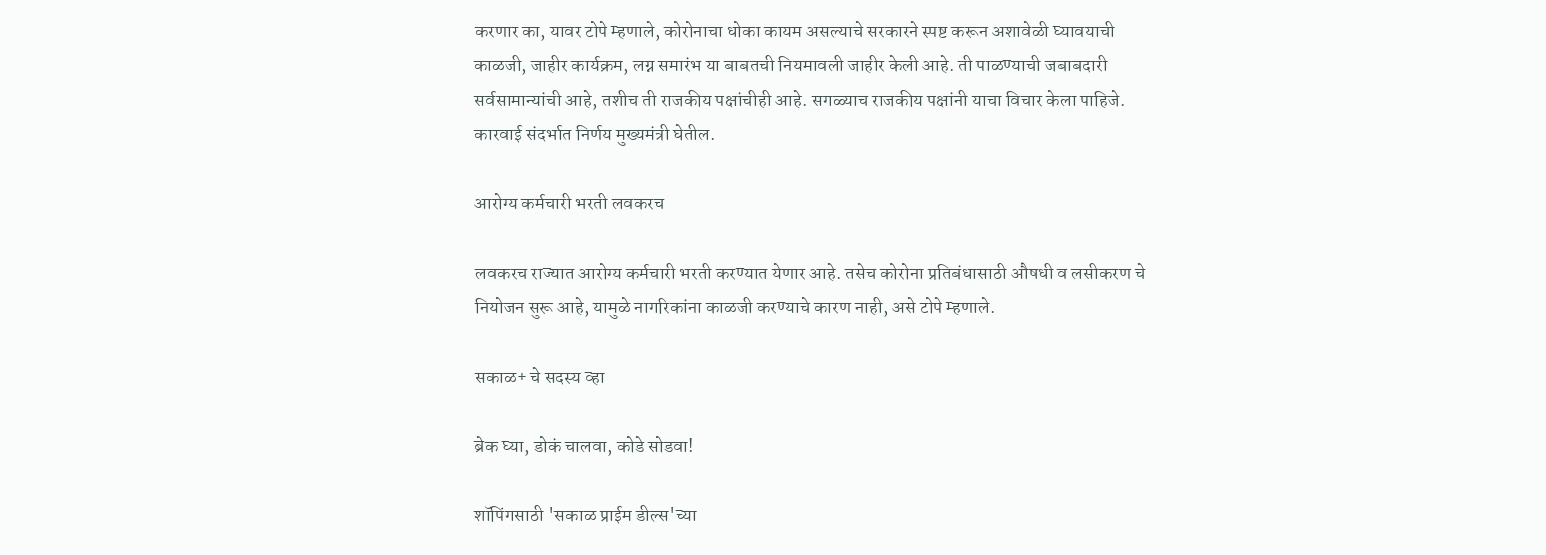करणार का, यावर टोपे म्हणाले, कोरोनाचा धोका कायम असल्याचे सरकारने स्पष्ट करून अशावेळी घ्यावयाची काळजी, जाहीर कार्यक्रम, लग्न समारंभ या बाबतची नियमावली जाहीर केली आहे. ती पाळण्याची जबाबदारी सर्वसामान्यांची आहे, तशीच ती राजकीय पक्षांचीही आहे. सगळ्याच राजकीय पक्षांनी याचा विचार केला पाहिजे. कारवाई संदर्भात निर्णय मुख्यमंत्री घेतील.

आरोग्य कर्मचारी भरती लवकरच

लवकरच राज्यात आरोग्य कर्मचारी भरती करण्यात येणार आहे. तसेच कोरोना प्रतिबंधासाठी औषधी व लसीकरण चे नियोजन सुरू आहे, यामुळे नागरिकांना काळजी करण्याचे कारण नाही, असे टोपे म्हणाले.

सकाळ+ चे सदस्य व्हा

ब्रेक घ्या, डोकं चालवा, कोडे सोडवा!

शॉपिंगसाठी 'सकाळ प्राईम डील्स'च्या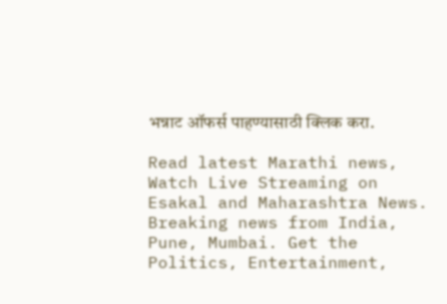भन्नाट ऑफर्स पाहण्यासाठी क्लिक करा.

Read latest Marathi news, Watch Live Streaming on Esakal and Maharashtra News. Breaking news from India, Pune, Mumbai. Get the Politics, Entertainment,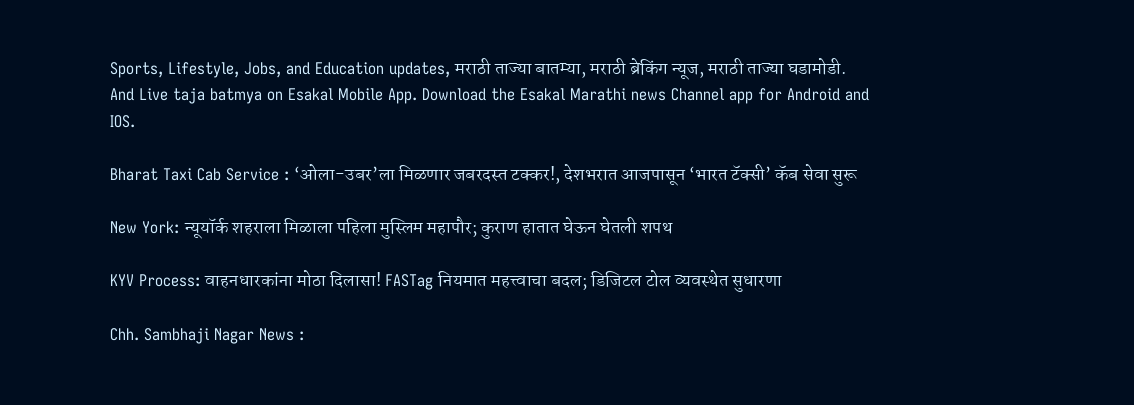Sports, Lifestyle, Jobs, and Education updates, मराठी ताज्या बातम्या, मराठी ब्रेकिंग न्यूज, मराठी ताज्या घडामोडी. And Live taja batmya on Esakal Mobile App. Download the Esakal Marathi news Channel app for Android and IOS.

Bharat Taxi Cab Service : ‘ओला-उबर’ला मिळणार जबरदस्त टक्कर!, देशभरात आजपासून ‘भारत टॅक्सी’ कॅब सेवा सुरू

New York: न्यूयॉर्क शहराला मिळाला पहिला मुस्लिम महापौर; कुराण हातात घेऊन घेतली शपथ

KYV Process: वाहनधारकांना मोठा दिलासा! FASTag नियमात महत्त्वाचा बदल; डिजिटल टोल व्यवस्थेत सुधारणा

Chh. Sambhaji Nagar News :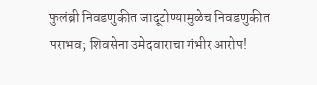फुलंब्री निवडणुकीत जादूटोण्यामुळेच निवडणुकीत पराभव; शिवसेना उमेदवाराचा गंभीर आरोप!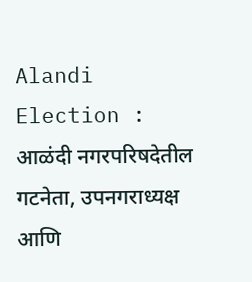Alandi Election : आळंदी नगरपरिषदेतील गटनेता, उपनगराध्यक्ष आणि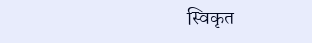स्विकृत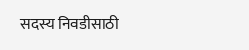सदस्य निवडीसाठी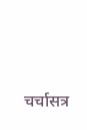चर्चासत्र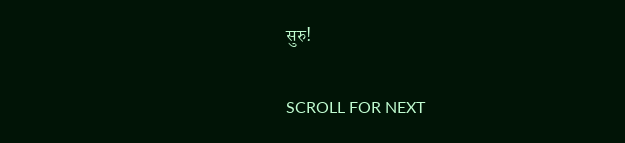सुरु!

SCROLL FOR NEXT